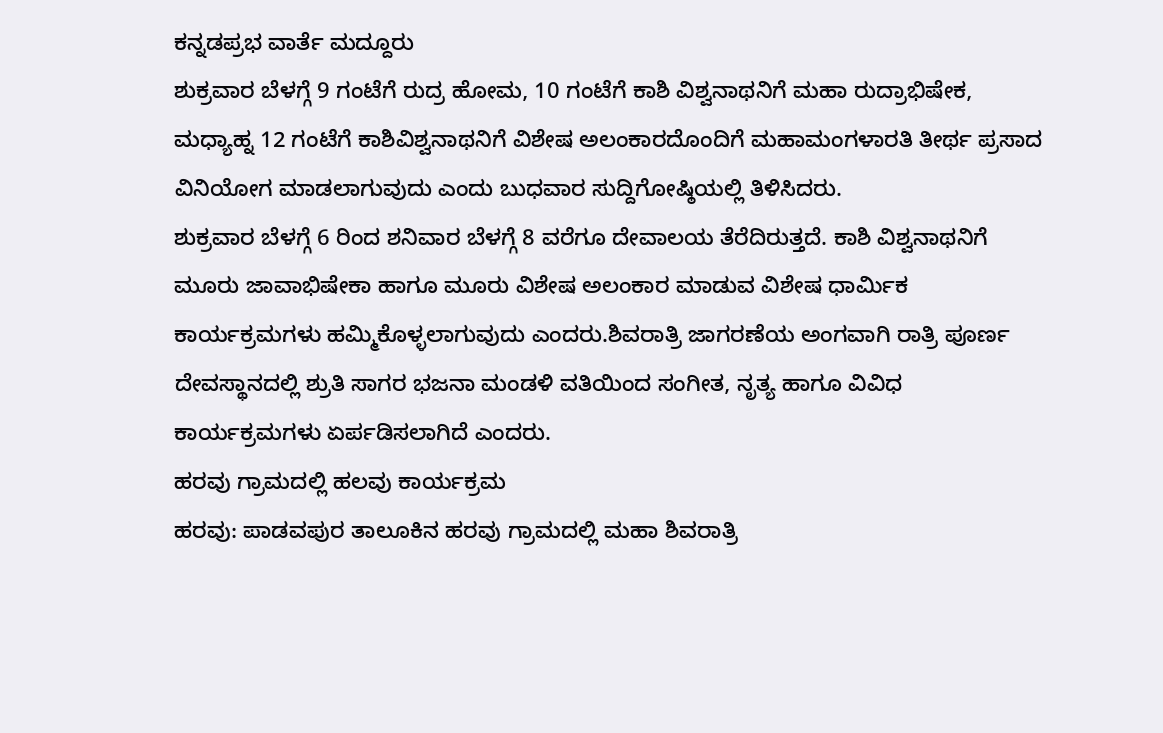ಕನ್ನಡಪ್ರಭ ವಾರ್ತೆ ಮದ್ದೂರು
ಶುಕ್ರವಾರ ಬೆಳಗ್ಗೆ 9 ಗಂಟೆಗೆ ರುದ್ರ ಹೋಮ, 10 ಗಂಟೆಗೆ ಕಾಶಿ ವಿಶ್ವನಾಥನಿಗೆ ಮಹಾ ರುದ್ರಾಭಿಷೇಕ, ಮಧ್ಯಾಹ್ನ 12 ಗಂಟೆಗೆ ಕಾಶಿವಿಶ್ವನಾಥನಿಗೆ ವಿಶೇಷ ಅಲಂಕಾರದೊಂದಿಗೆ ಮಹಾಮಂಗಳಾರತಿ ತೀರ್ಥ ಪ್ರಸಾದ ವಿನಿಯೋಗ ಮಾಡಲಾಗುವುದು ಎಂದು ಬುಧವಾರ ಸುದ್ದಿಗೋಷ್ಠಿಯಲ್ಲಿ ತಿಳಿಸಿದರು.
ಶುಕ್ರವಾರ ಬೆಳಗ್ಗೆ 6 ರಿಂದ ಶನಿವಾರ ಬೆಳಗ್ಗೆ 8 ವರೆಗೂ ದೇವಾಲಯ ತೆರೆದಿರುತ್ತದೆ. ಕಾಶಿ ವಿಶ್ವನಾಥನಿಗೆ ಮೂರು ಜಾವಾಭಿಷೇಕಾ ಹಾಗೂ ಮೂರು ವಿಶೇಷ ಅಲಂಕಾರ ಮಾಡುವ ವಿಶೇಷ ಧಾರ್ಮಿಕ ಕಾರ್ಯಕ್ರಮಗಳು ಹಮ್ಮಿಕೊಳ್ಳಲಾಗುವುದು ಎಂದರು.ಶಿವರಾತ್ರಿ ಜಾಗರಣೆಯ ಅಂಗವಾಗಿ ರಾತ್ರಿ ಪೂರ್ಣ ದೇವಸ್ಥಾನದಲ್ಲಿ ಶ್ರುತಿ ಸಾಗರ ಭಜನಾ ಮಂಡಳಿ ವತಿಯಿಂದ ಸಂಗೀತ, ನೃತ್ಯ ಹಾಗೂ ವಿವಿಧ ಕಾರ್ಯಕ್ರಮಗಳು ಏರ್ಪಡಿಸಲಾಗಿದೆ ಎಂದರು.
ಹರವು ಗ್ರಾಮದಲ್ಲಿ ಹಲವು ಕಾರ್ಯಕ್ರಮ
ಹರವು: ಪಾಡವಪುರ ತಾಲೂಕಿನ ಹರವು ಗ್ರಾಮದಲ್ಲಿ ಮಹಾ ಶಿವರಾತ್ರಿ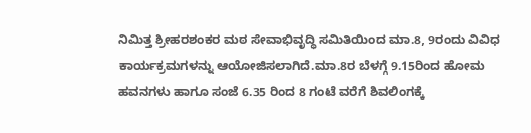ನಿಮಿತ್ತ ಶ್ರೀಹರಶಂಕರ ಮಠ ಸೇವಾಭಿವೃದ್ಧಿ ಸಮಿತಿಯಿಂದ ಮಾ.8, 9ರಂದು ವಿವಿಧ ಕಾರ್ಯಕ್ರಮಗಳನ್ನು ಆಯೋಜಿಸಲಾಗಿದೆ.ಮಾ.8ರ ಬೆಳಗ್ಗೆ 9.15ರಿಂದ ಹೋಮ ಹವನಗಳು ಹಾಗೂ ಸಂಜೆ 6.35 ರಿಂದ 8 ಗಂಟೆ ವರೆಗೆ ಶಿವಲಿಂಗಕ್ಕೆ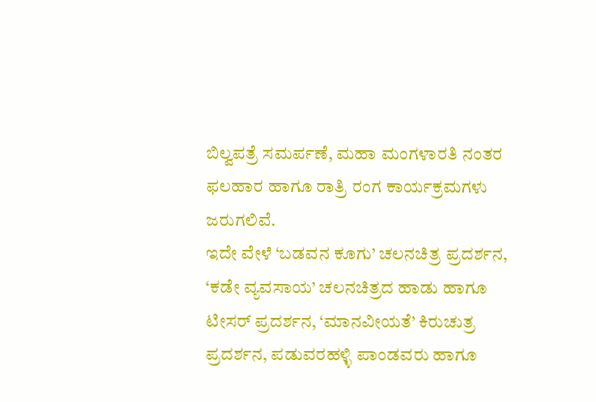ಬಿಲ್ವಪತ್ರೆ ಸಮರ್ಪಣೆ, ಮಹಾ ಮಂಗಳಾರತಿ ನಂತರ ಫಲಹಾರ ಹಾಗೂ ರಾತ್ರಿ ರಂಗ ಕಾರ್ಯಕ್ರಮಗಳು ಜರುಗಲಿವೆ.
ಇದೇ ವೇಳೆ ‘ಬಡವನ ಕೂಗು’ ಚಲನಚಿತ್ರ ಪ್ರದರ್ಶನ, ‘ಕಡೇ ವ್ಯವಸಾಯ’ ಚಲನಚಿತ್ರದ ಹಾಡು ಹಾಗೂ ಟೀಸರ್ ಪ್ರದರ್ಶನ, ‘ಮಾನವೀಯತೆ’ ಕಿರುಚುತ್ರ ಪ್ರದರ್ಶನ, ಪಡುವರಹಳ್ಳಿ ಪಾಂಡವರು ಹಾಗೂ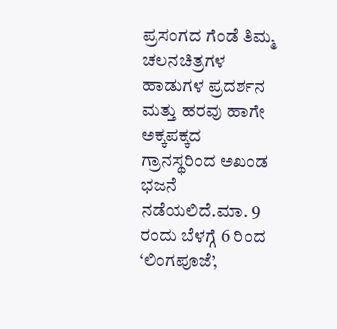ಪ್ರಸಂಗದ ಗೆಂಡೆ ತಿಮ್ಮ ಚಲನಚಿತ್ರಗಳ ಹಾಡುಗಳ ಪ್ರದರ್ಶನ ಮತ್ತು ಹರವು ಹಾಗೇ ಅಕ್ಕಪಕ್ಕದ ಗ್ರಾನಸ್ಥರಿಂದ ಅಖಂಡ ಭಜನೆ ನಡೆಯಲಿದೆ.ಮಾ. 9 ರಂದು ಬೆಳಗ್ಗೆ 6 ರಿಂದ ‘ಲಿಂಗಪೂಜೆ’,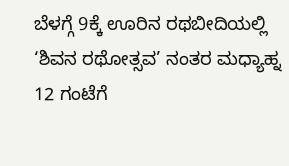ಬೆಳಗ್ಗೆ 9ಕ್ಕೆ ಊರಿನ ರಥಬೀದಿಯಲ್ಲಿ ‘ಶಿವನ ರಥೋತ್ಸವ’ ನಂತರ ಮಧ್ಯಾಹ್ನ 12 ಗಂಟೆಗೆ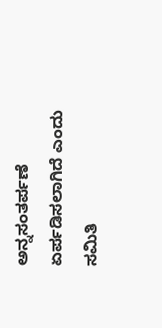ಅನ್ನಸಂತರ್ಪಣೆ ಏರ್ಪಡಿಸಲಾಗಿದೆ ಎಂದು ಸಮಿತಿ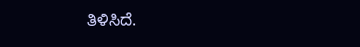ತಿಳಿಸಿದೆ.